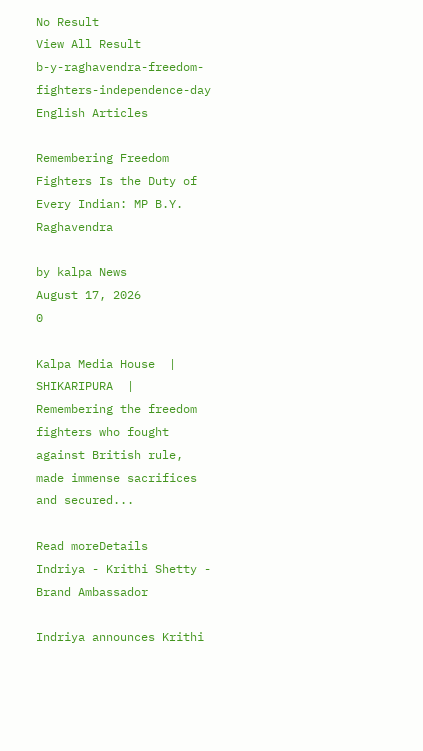No Result
View All Result
b-y-raghavendra-freedom-fighters-independence-day
English Articles

Remembering Freedom Fighters Is the Duty of Every Indian: MP B.Y. Raghavendra

by kalpa News
August 17, 2026
0

Kalpa Media House  | SHIKARIPURA  | Remembering the freedom fighters who fought against British rule, made immense sacrifices and secured...

Read moreDetails
Indriya - Krithi Shetty - Brand Ambassador

Indriya announces Krithi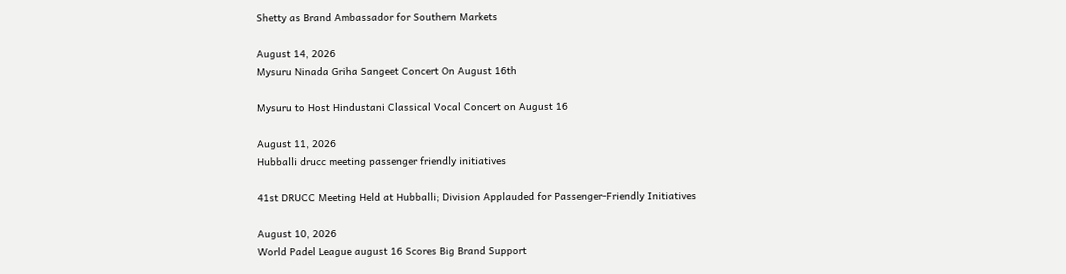Shetty as Brand Ambassador for Southern Markets

August 14, 2026
Mysuru Ninada Griha Sangeet Concert On August 16th

Mysuru to Host Hindustani Classical Vocal Concert on August 16

August 11, 2026
Hubballi drucc meeting passenger friendly initiatives

41st DRUCC Meeting Held at Hubballi; Division Applauded for Passenger-Friendly Initiatives

August 10, 2026
World Padel League august 16 Scores Big Brand Support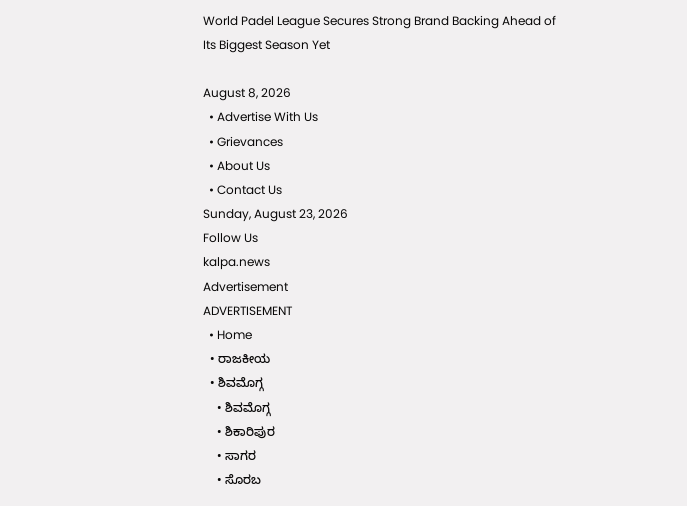World Padel League Secures Strong Brand Backing Ahead of Its Biggest Season Yet

August 8, 2026
  • Advertise With Us
  • Grievances
  • About Us
  • Contact Us
Sunday, August 23, 2026
Follow Us
kalpa.news
Advertisement
ADVERTISEMENT
  • Home
  • ರಾಜಕೀಯ
  • ಶಿವಮೊಗ್ಗ
    • ಶಿವಮೊಗ್ಗ
    • ಶಿಕಾರಿಪುರ
    • ಸಾಗರ
    • ಸೊರಬ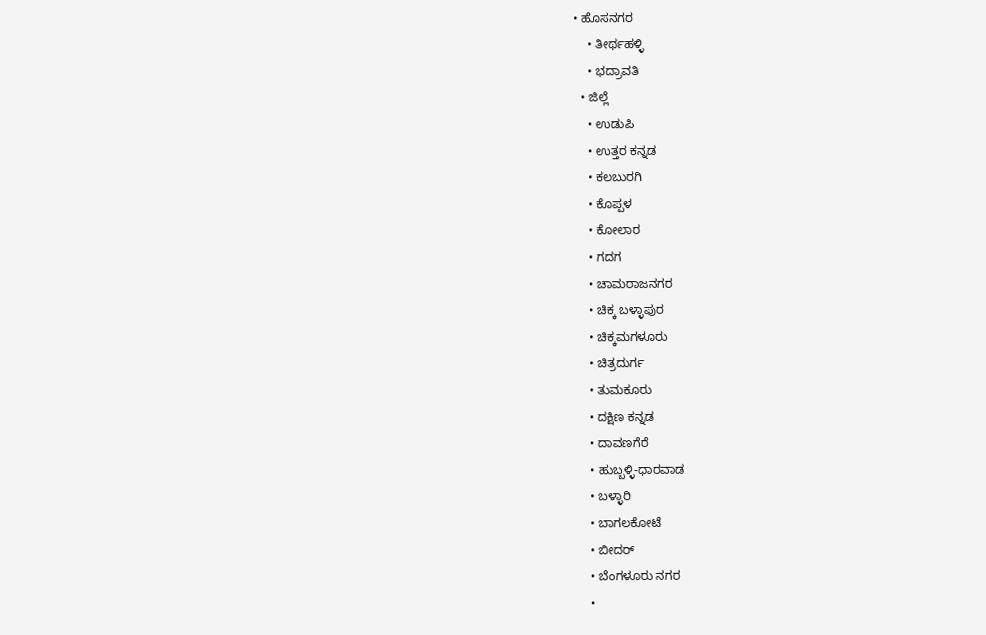• ಹೊಸನಗರ
    • ತೀರ್ಥಹಳ್ಳಿ
    • ಭದ್ರಾವತಿ
  • ಜಿಲ್ಲೆ
    • ಉಡುಪಿ
    • ಉತ್ತರ ಕನ್ನಡ
    • ಕಲಬುರಗಿ
    • ಕೊಪ್ಪಳ
    • ಕೋಲಾರ
    • ಗದಗ
    • ಚಾಮರಾಜನಗರ
    • ಚಿಕ್ಕ ಬಳ್ಳಾಪುರ
    • ಚಿಕ್ಕಮಗಳೂರು
    • ಚಿತ್ರದುರ್ಗ
    • ತುಮಕೂರು
    • ದಕ್ಷಿಣ ಕನ್ನಡ
    • ದಾವಣಗೆರೆ
    • ಹುಬ್ಬಳ್ಳಿ-ಧಾರವಾಡ
    • ಬಳ್ಳಾರಿ
    • ಬಾಗಲಕೋಟೆ
    • ಬೀದರ್
    • ಬೆಂಗಳೂರು ನಗರ
    •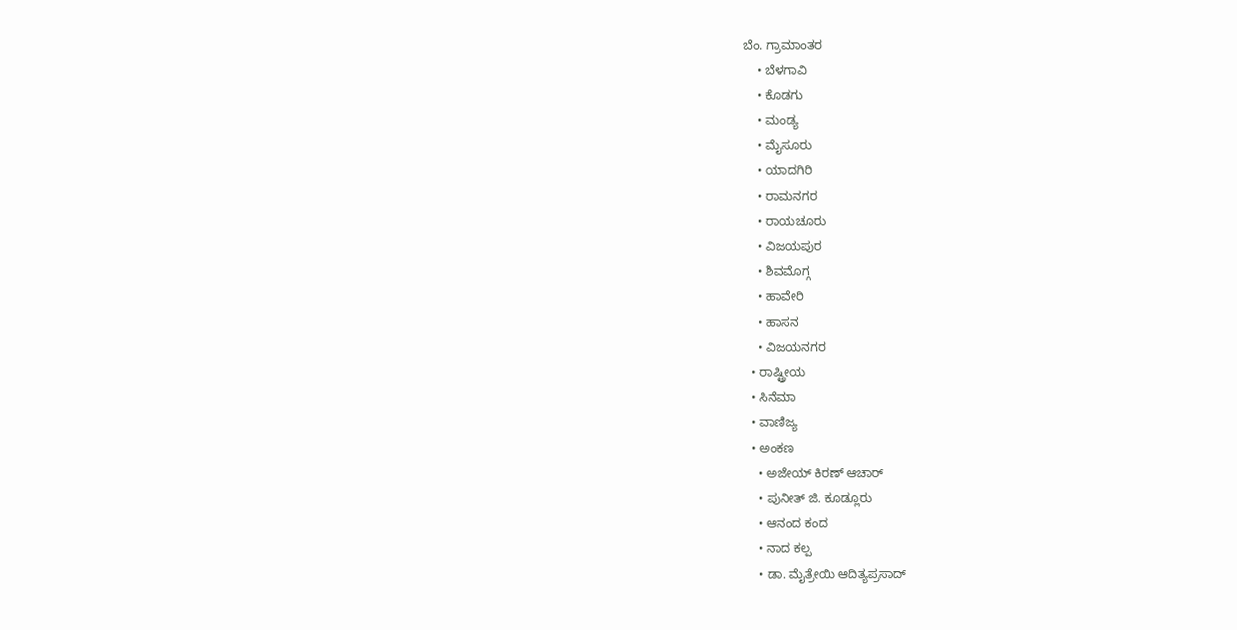ಬೆಂ. ಗ್ರಾಮಾಂತರ
    • ಬೆಳಗಾವಿ
    • ಕೊಡಗು
    • ಮಂಡ್ಯ
    • ಮೈಸೂರು
    • ಯಾದಗಿರಿ
    • ರಾಮನಗರ
    • ರಾಯಚೂರು
    • ವಿಜಯಪುರ
    • ಶಿವಮೊಗ್ಗ
    • ಹಾವೇರಿ
    • ಹಾಸನ
    • ವಿಜಯನಗರ
  • ರಾಷ್ಟ್ರೀಯ
  • ಸಿನೆಮಾ
  • ವಾಣಿಜ್ಯ
  • ಅಂಕಣ
    • ಅಜೇಯ್ ಕಿರಣ್ ಆಚಾರ್
    • ಪುನೀತ್ ಜಿ. ಕೂಡ್ಲೂರು
    • ಆನಂದ ಕಂದ
    • ನಾದ ಕಲ್ಪ
    • ಡಾ. ಮೈತ್ರೇಯಿ ಆದಿತ್ಯಪ್ರಸಾದ್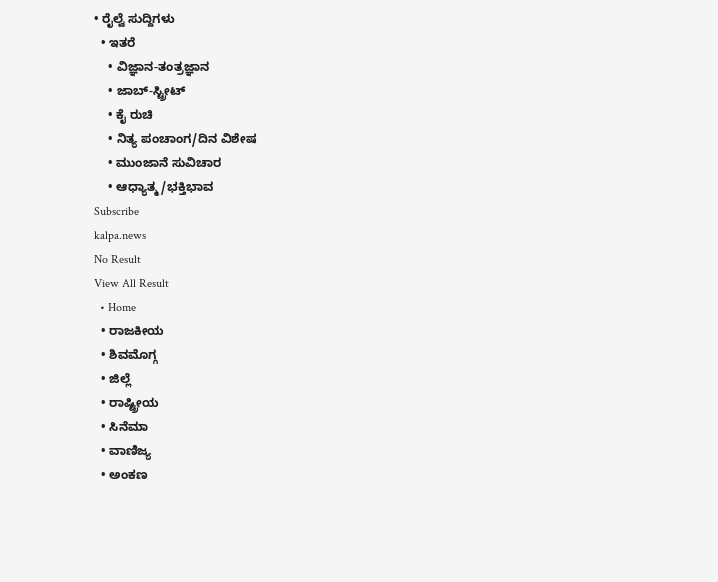• ರೈಲ್ವೆ ಸುದ್ದಿಗಳು
  • ಇತರೆ
    • ವಿಜ್ಞಾನ-ತಂತ್ರಜ್ಞಾನ
    • ಜಾಬ್-ಸ್ಟ್ರೀಟ್
    • ಕೈ ರುಚಿ
    • ನಿತ್ಯ ಪಂಚಾಂಗ/ದಿನ ವಿಶೇಷ
    • ಮುಂಜಾನೆ ಸುವಿಚಾರ
    • ಆಧ್ಯಾತ್ಮ/ಭಕ್ತಿಭಾವ
Subscribe
kalpa.news
No Result
View All Result
  • Home
  • ರಾಜಕೀಯ
  • ಶಿವಮೊಗ್ಗ
  • ಜಿಲ್ಲೆ
  • ರಾಷ್ಟ್ರೀಯ
  • ಸಿನೆಮಾ
  • ವಾಣಿಜ್ಯ
  • ಅಂಕಣ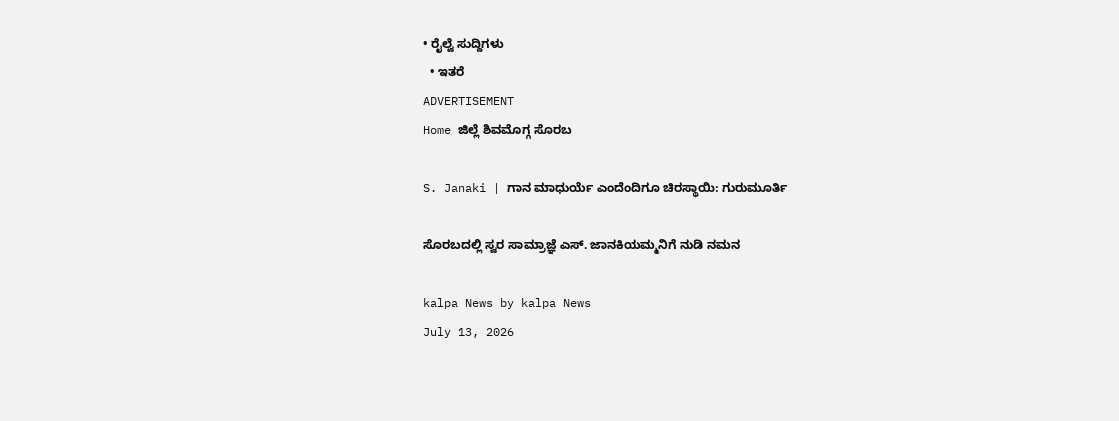• ರೈಲ್ವೆ ಸುದ್ದಿಗಳು
  • ಇತರೆ
ADVERTISEMENT
Home ಜಿಲ್ಲೆ ಶಿವಮೊಗ್ಗ ಸೊರಬ

S. Janaki | ಗಾನ ಮಾಧುರ್ಯೆ ಎಂದೆಂದಿಗೂ ಚಿರಸ್ಥಾಯಿ: ಗುರುಮೂರ್ತಿ

ಸೊರಬದಲ್ಲಿ ಸ್ವರ ಸಾಮ್ರಾಜ್ಞೆ ಎಸ್. ಜಾನಕಿಯಮ್ಮನಿಗೆ ನುಡಿ ನಮನ

kalpa News by kalpa News
July 13, 2026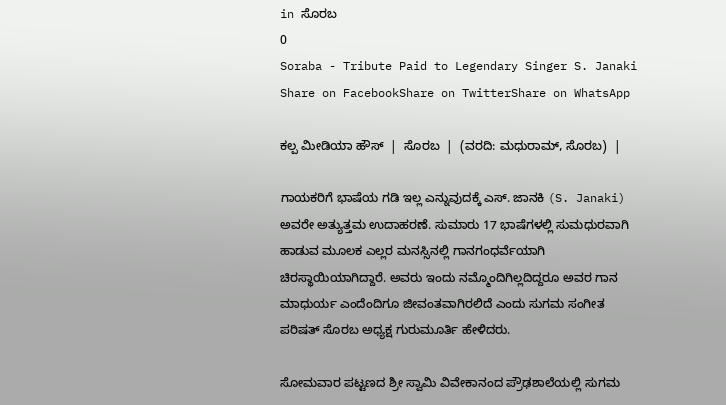in ಸೊರಬ
0
Soraba - Tribute Paid to Legendary Singer S. Janaki
Share on FacebookShare on TwitterShare on WhatsApp

ಕಲ್ಪ ಮೀಡಿಯಾ ಹೌಸ್  |  ಸೊರಬ  |  (ವರದಿ: ಮಧುರಾಮ್, ಸೊರಬ)  |

ಗಾಯಕರಿಗೆ ಭಾಷೆಯ ಗಡಿ ಇಲ್ಲ ಎನ್ನುವುದಕ್ಕೆ ಎಸ್. ಜಾನಕಿ (S. Janaki) ಅವರೇ ಅತ್ಯುತ್ತಮ ಉದಾಹರಣೆ. ಸುಮಾರು 17 ಭಾಷೆಗಳಲ್ಲಿ ಸುಮಧುರವಾಗಿ ಹಾಡುವ ಮೂಲಕ ಎಲ್ಲರ ಮನಸ್ಸಿನಲ್ಲಿ ಗಾನಗಂಧರ್ವೆಯಾಗಿ ಚಿರಸ್ಥಾಯಿಯಾಗಿದ್ದಾರೆ. ಅವರು ಇಂದು ನಮ್ಮೊಂದಿಗಿಲ್ಲದಿದ್ದರೂ ಅವರ ಗಾನ ಮಾಧುರ್ಯ ಎಂದೆಂದಿಗೂ ಜೀವಂತವಾಗಿರಲಿದೆ ಎಂದು ಸುಗಮ ಸಂಗೀತ ಪರಿಷತ್ ಸೊರಬ ಅಧ್ಯಕ್ಷ ಗುರುಮೂರ್ತಿ ಹೇಳಿದರು.

ಸೋಮವಾರ ಪಟ್ಟಣದ ಶ್ರೀ ಸ್ವಾಮಿ ವಿವೇಕಾನಂದ ಪ್ರೌಢಶಾಲೆಯಲ್ಲಿ ಸುಗಮ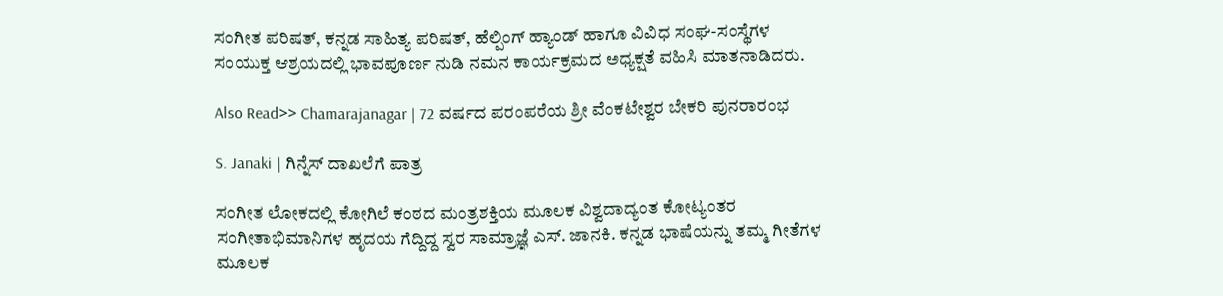ಸಂಗೀತ ಪರಿಷತ್, ಕನ್ನಡ ಸಾಹಿತ್ಯ ಪರಿಷತ್, ಹೆಲ್ಪಿಂಗ್ ಹ್ಯಾಂಡ್ ಹಾಗೂ ವಿವಿಧ ಸಂಘ-ಸಂಸ್ಥೆಗಳ ಸಂಯುಕ್ತ ಆಶ್ರಯದಲ್ಲಿ ಭಾವಪೂರ್ಣ ನುಡಿ ನಮನ ಕಾರ್ಯಕ್ರಮದ ಅಧ್ಯಕ್ಷತೆ ವಹಿಸಿ ಮಾತನಾಡಿದರು.

Also Read>> Chamarajanagar | 72 ವರ್ಷದ ಪರಂಪರೆಯ ಶ್ರೀ ವೆಂಕಟೇಶ್ವರ ಬೇಕರಿ ಪುನರಾರಂಭ

S. Janaki | ಗಿನ್ನೆಸ್ ದಾಖಲೆಗೆ ಪಾತ್ರ

ಸಂಗೀತ ಲೋಕದಲ್ಲಿ ಕೋಗಿಲೆ ಕಂಠದ ಮಂತ್ರಶಕ್ತಿಯ ಮೂಲಕ ವಿಶ್ವದಾದ್ಯಂತ ಕೋಟ್ಯಂತರ ಸಂಗೀತಾಭಿಮಾನಿಗಳ ಹೃದಯ ಗೆದ್ದಿದ್ದ ಸ್ವರ ಸಾಮ್ರಾಜ್ಞೆ ಎಸ್. ಜಾನಕಿ. ಕನ್ನಡ ಭಾಷೆಯನ್ನು ತಮ್ಮ ಗೀತೆಗಳ ಮೂಲಕ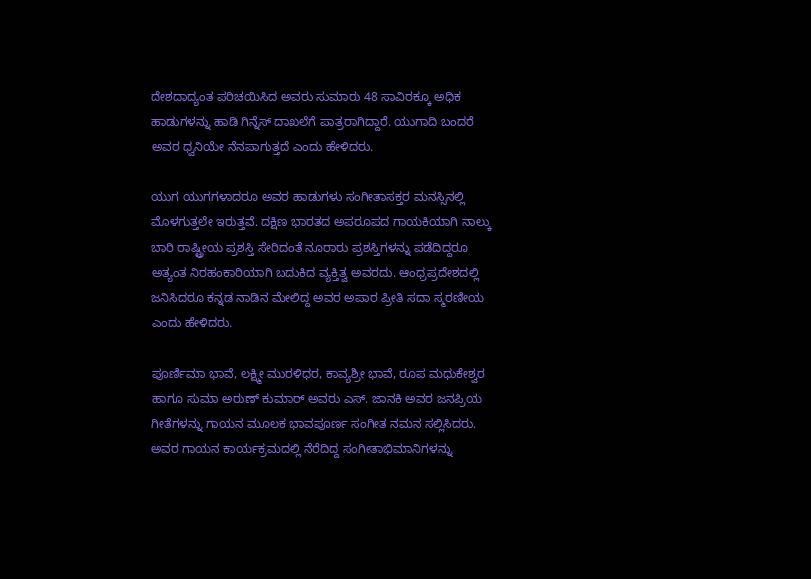ದೇಶದಾದ್ಯಂತ ಪರಿಚಯಿಸಿದ ಅವರು ಸುಮಾರು 48 ಸಾವಿರಕ್ಕೂ ಅಧಿಕ ಹಾಡುಗಳನ್ನು ಹಾಡಿ ಗಿನ್ನೆಸ್ ದಾಖಲೆಗೆ ಪಾತ್ರರಾಗಿದ್ದಾರೆ. ಯುಗಾದಿ ಬಂದರೆ ಅವರ ಧ್ವನಿಯೇ ನೆನಪಾಗುತ್ತದೆ ಎಂದು ಹೇಳಿದರು.

ಯುಗ ಯುಗಗಳಾದರೂ ಅವರ ಹಾಡುಗಳು ಸಂಗೀತಾಸಕ್ತರ ಮನಸ್ಸಿನಲ್ಲಿ ಮೊಳಗುತ್ತಲೇ ಇರುತ್ತವೆ. ದಕ್ಷಿಣ ಭಾರತದ ಅಪರೂಪದ ಗಾಯಕಿಯಾಗಿ ನಾಲ್ಕು ಬಾರಿ ರಾಷ್ಟ್ರೀಯ ಪ್ರಶಸ್ತಿ ಸೇರಿದಂತೆ ನೂರಾರು ಪ್ರಶಸ್ತಿಗಳನ್ನು ಪಡೆದಿದ್ದರೂ ಅತ್ಯಂತ ನಿರಹಂಕಾರಿಯಾಗಿ ಬದುಕಿದ ವ್ಯಕ್ತಿತ್ವ ಅವರದು. ಆಂಧ್ರಪ್ರದೇಶದಲ್ಲಿ ಜನಿಸಿದರೂ ಕನ್ನಡ ನಾಡಿನ ಮೇಲಿದ್ದ ಅವರ ಅಪಾರ ಪ್ರೀತಿ ಸದಾ ಸ್ಮರಣೀಯ ಎಂದು ಹೇಳಿದರು.

ಪೂರ್ಣಿಮಾ ಭಾವೆ, ಲಕ್ಷ್ಮೀ ಮುರಳಿಧರ, ಕಾವ್ಯಶ್ರೀ ಭಾವೆ, ರೂಪ ಮಧುಕೇಶ್ವರ ಹಾಗೂ ಸುಮಾ ಅರುಣ್ ಕುಮಾರ್ ಅವರು ಎಸ್. ಜಾನಕಿ ಅವರ ಜನಪ್ರಿಯ ಗೀತೆಗಳನ್ನು ಗಾಯನ ಮೂಲಕ ಭಾವಪೂರ್ಣ ಸಂಗೀತ ನಮನ ಸಲ್ಲಿಸಿದರು. ಅವರ ಗಾಯನ ಕಾರ್ಯಕ್ರಮದಲ್ಲಿ ನೆರೆದಿದ್ದ ಸಂಗೀತಾಭಿಮಾನಿಗಳನ್ನು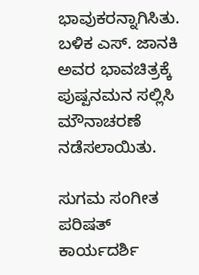ಭಾವುಕರನ್ನಾಗಿಸಿತು.
ಬಳಿಕ ಎಸ್. ಜಾನಕಿ ಅವರ ಭಾವಚಿತ್ರಕ್ಕೆ ಪುಷ್ಪನಮನ ಸಲ್ಲಿಸಿ ಮೌನಾಚರಣೆ ನಡೆಸಲಾಯಿತು.

ಸುಗಮ ಸಂಗೀತ ಪರಿಷತ್ ಕಾರ್ಯದರ್ಶಿ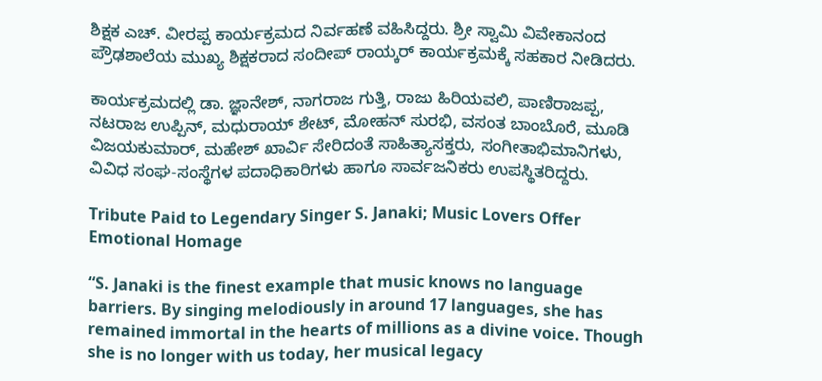ಶಿಕ್ಷಕ ಎಚ್. ವೀರಪ್ಪ ಕಾರ್ಯಕ್ರಮದ ನಿರ್ವಹಣೆ ವಹಿಸಿದ್ದರು. ಶ್ರೀ ಸ್ವಾಮಿ ವಿವೇಕಾನಂದ ಪ್ರೌಢಶಾಲೆಯ ಮುಖ್ಯ ಶಿಕ್ಷಕರಾದ ಸಂದೀಪ್ ರಾಯ್ಕರ್ ಕಾರ್ಯಕ್ರಮಕ್ಕೆ ಸಹಕಾರ ನೀಡಿದರು.

ಕಾರ್ಯಕ್ರಮದಲ್ಲಿ ಡಾ. ಜ್ಞಾನೇಶ್, ನಾಗರಾಜ ಗುತ್ತಿ, ರಾಜು ಹಿರಿಯವಲಿ, ಪಾಣಿರಾಜಪ್ಪ, ನಟರಾಜ ಉಪ್ಪಿನ್, ಮಧುರಾಯ್ ಶೇಟ್, ಮೋಹನ್ ಸುರಭಿ, ವಸಂತ ಬಾಂಬೊರೆ, ಮೂಡಿ ವಿಜಯಕುಮಾರ್, ಮಹೇಶ್ ಖಾರ್ವಿ ಸೇರಿದಂತೆ ಸಾಹಿತ್ಯಾಸಕ್ತರು, ಸಂಗೀತಾಭಿಮಾನಿಗಳು, ವಿವಿಧ ಸಂಘ-ಸಂಸ್ಥೆಗಳ ಪದಾಧಿಕಾರಿಗಳು ಹಾಗೂ ಸಾರ್ವಜನಿಕರು ಉಪಸ್ಥಿತರಿದ್ದರು.

Tribute Paid to Legendary Singer S. Janaki; Music Lovers Offer Emotional Homage

“S. Janaki is the finest example that music knows no language barriers. By singing melodiously in around 17 languages, she has remained immortal in the hearts of millions as a divine voice. Though she is no longer with us today, her musical legacy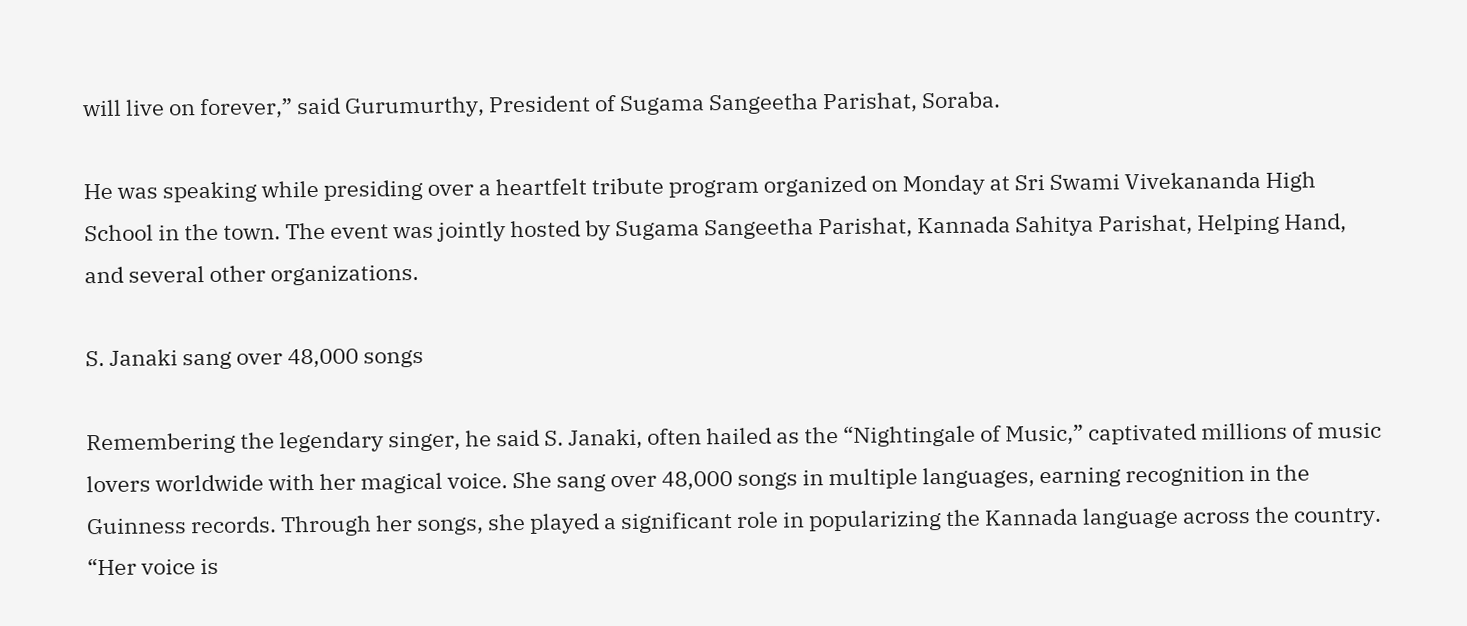will live on forever,” said Gurumurthy, President of Sugama Sangeetha Parishat, Soraba.

He was speaking while presiding over a heartfelt tribute program organized on Monday at Sri Swami Vivekananda High School in the town. The event was jointly hosted by Sugama Sangeetha Parishat, Kannada Sahitya Parishat, Helping Hand, and several other organizations.

S. Janaki sang over 48,000 songs

Remembering the legendary singer, he said S. Janaki, often hailed as the “Nightingale of Music,” captivated millions of music lovers worldwide with her magical voice. She sang over 48,000 songs in multiple languages, earning recognition in the Guinness records. Through her songs, she played a significant role in popularizing the Kannada language across the country. “Her voice is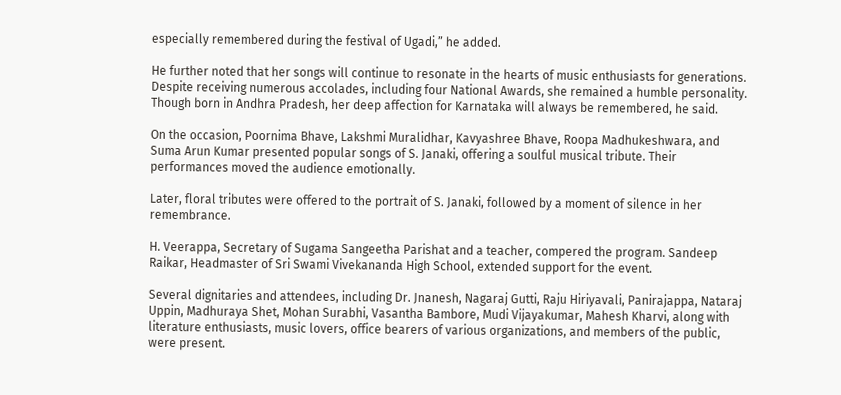especially remembered during the festival of Ugadi,” he added.

He further noted that her songs will continue to resonate in the hearts of music enthusiasts for generations. Despite receiving numerous accolades, including four National Awards, she remained a humble personality. Though born in Andhra Pradesh, her deep affection for Karnataka will always be remembered, he said.

On the occasion, Poornima Bhave, Lakshmi Muralidhar, Kavyashree Bhave, Roopa Madhukeshwara, and Suma Arun Kumar presented popular songs of S. Janaki, offering a soulful musical tribute. Their performances moved the audience emotionally.

Later, floral tributes were offered to the portrait of S. Janaki, followed by a moment of silence in her remembrance.

H. Veerappa, Secretary of Sugama Sangeetha Parishat and a teacher, compered the program. Sandeep Raikar, Headmaster of Sri Swami Vivekananda High School, extended support for the event.

Several dignitaries and attendees, including Dr. Jnanesh, Nagaraj Gutti, Raju Hiriyavali, Panirajappa, Nataraj Uppin, Madhuraya Shet, Mohan Surabhi, Vasantha Bambore, Mudi Vijayakumar, Mahesh Kharvi, along with literature enthusiasts, music lovers, office bearers of various organizations, and members of the public, were present.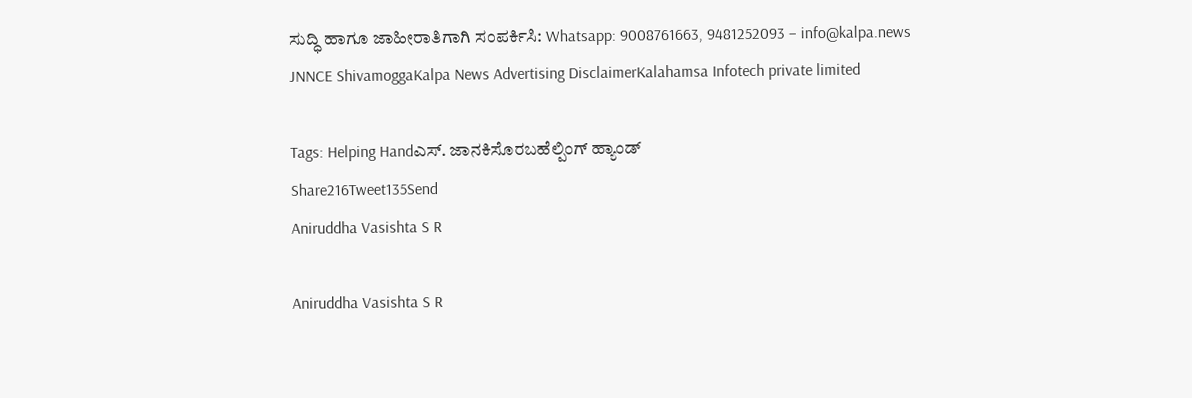ಸುದ್ಧಿ ಹಾಗೂ ಜಾಹೀರಾತಿಗಾಗಿ ಸಂಪರ್ಕಿಸಿ: Whatsapp: 9008761663, 9481252093 – info@kalpa.news
JNNCE ShivamoggaKalpa News Advertising DisclaimerKalahamsa Infotech private limited

Tags: Helping Handಎಸ್. ಜಾನಕಿಸೊರಬಹೆಲ್ಪಿಂಗ್ ಹ್ಯಾಂಡ್
Share216Tweet135Send
Aniruddha Vasishta S R

Aniruddha Vasishta S R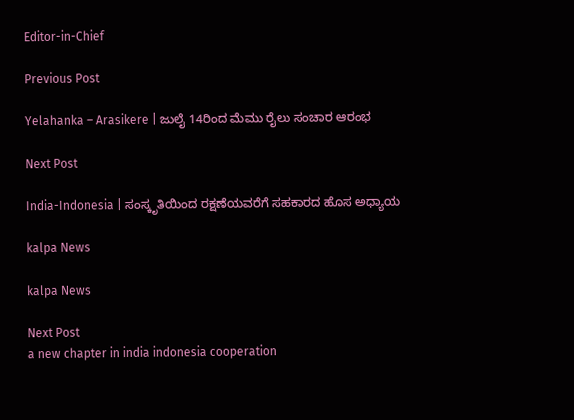Editor-in-Chief

Previous Post

Yelahanka – Arasikere | ಜುಲೈ 14ರಿಂದ ಮೆಮು ರೈಲು ಸಂಚಾರ ಆರಂಭ

Next Post

India-Indonesia | ಸಂಸ್ಕೃತಿಯಿಂದ ರಕ್ಷಣೆಯವರೆಗೆ ಸಹಕಾರದ ಹೊಸ ಅಧ್ಯಾಯ

kalpa News

kalpa News

Next Post
a new chapter in india indonesia cooperation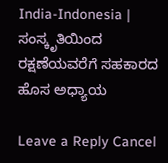India-Indonesia | ಸಂಸ್ಕೃತಿಯಿಂದ ರಕ್ಷಣೆಯವರೆಗೆ ಸಹಕಾರದ ಹೊಸ ಅಧ್ಯಾಯ

Leave a Reply Cancel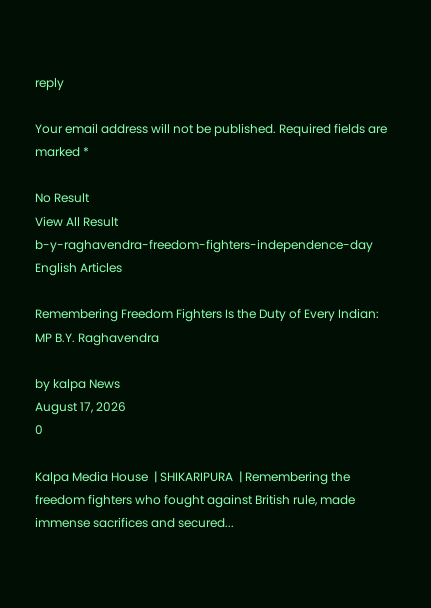reply

Your email address will not be published. Required fields are marked *

No Result
View All Result
b-y-raghavendra-freedom-fighters-independence-day
English Articles

Remembering Freedom Fighters Is the Duty of Every Indian: MP B.Y. Raghavendra

by kalpa News
August 17, 2026
0

Kalpa Media House  | SHIKARIPURA  | Remembering the freedom fighters who fought against British rule, made immense sacrifices and secured...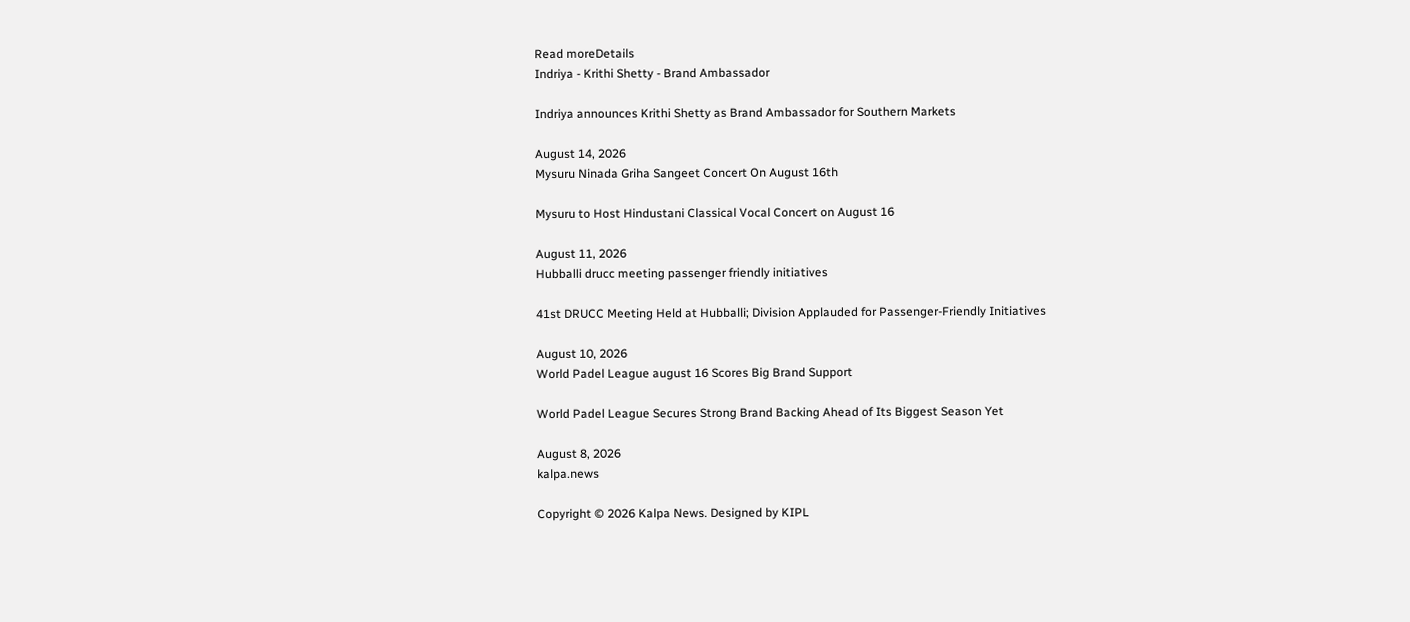Read moreDetails
Indriya - Krithi Shetty - Brand Ambassador

Indriya announces Krithi Shetty as Brand Ambassador for Southern Markets

August 14, 2026
Mysuru Ninada Griha Sangeet Concert On August 16th

Mysuru to Host Hindustani Classical Vocal Concert on August 16

August 11, 2026
Hubballi drucc meeting passenger friendly initiatives

41st DRUCC Meeting Held at Hubballi; Division Applauded for Passenger-Friendly Initiatives

August 10, 2026
World Padel League august 16 Scores Big Brand Support

World Padel League Secures Strong Brand Backing Ahead of Its Biggest Season Yet

August 8, 2026
kalpa.news

Copyright © 2026 Kalpa News. Designed by KIPL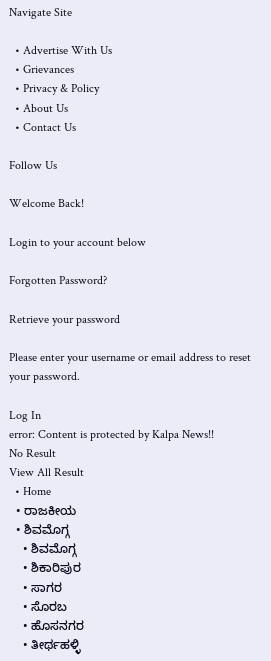Navigate Site

  • Advertise With Us
  • Grievances
  • Privacy & Policy
  • About Us
  • Contact Us

Follow Us

Welcome Back!

Login to your account below

Forgotten Password?

Retrieve your password

Please enter your username or email address to reset your password.

Log In
error: Content is protected by Kalpa News!!
No Result
View All Result
  • Home
  • ರಾಜಕೀಯ
  • ಶಿವಮೊಗ್ಗ
    • ಶಿವಮೊಗ್ಗ
    • ಶಿಕಾರಿಪುರ
    • ಸಾಗರ
    • ಸೊರಬ
    • ಹೊಸನಗರ
    • ತೀರ್ಥಹಳ್ಳಿ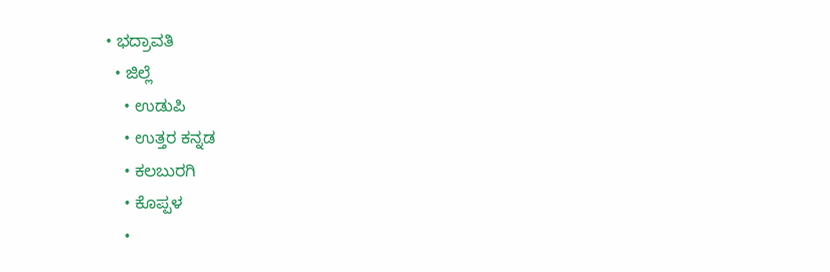• ಭದ್ರಾವತಿ
  • ಜಿಲ್ಲೆ
    • ಉಡುಪಿ
    • ಉತ್ತರ ಕನ್ನಡ
    • ಕಲಬುರಗಿ
    • ಕೊಪ್ಪಳ
    •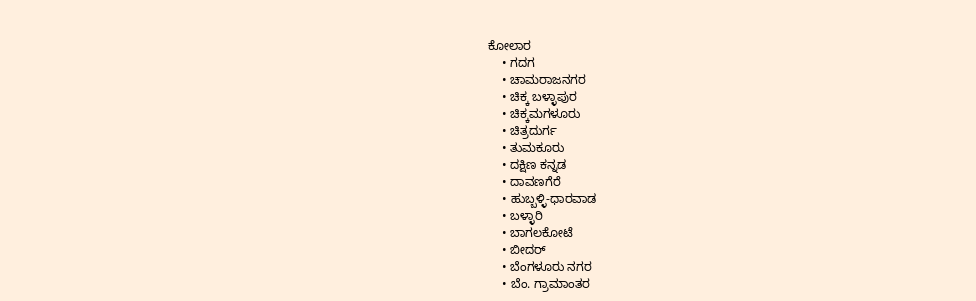ಕೋಲಾರ
    • ಗದಗ
    • ಚಾಮರಾಜನಗರ
    • ಚಿಕ್ಕ ಬಳ್ಳಾಪುರ
    • ಚಿಕ್ಕಮಗಳೂರು
    • ಚಿತ್ರದುರ್ಗ
    • ತುಮಕೂರು
    • ದಕ್ಷಿಣ ಕನ್ನಡ
    • ದಾವಣಗೆರೆ
    • ಹುಬ್ಬಳ್ಳಿ-ಧಾರವಾಡ
    • ಬಳ್ಳಾರಿ
    • ಬಾಗಲಕೋಟೆ
    • ಬೀದರ್
    • ಬೆಂಗಳೂರು ನಗರ
    • ಬೆಂ. ಗ್ರಾಮಾಂತರ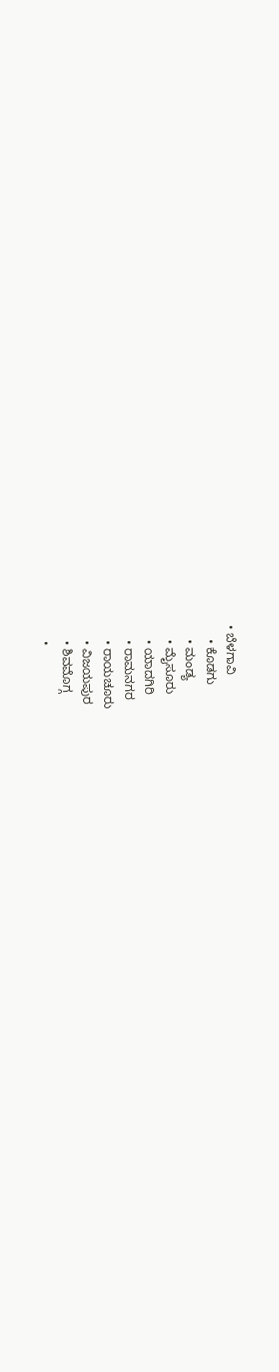• ಬೆಳಗಾವಿ
    • ಕೊಡಗು
    • ಮಂಡ್ಯ
    • ಮೈಸೂರು
    • ಯಾದಗಿರಿ
    • ರಾಮನಗರ
    • ರಾಯಚೂರು
    • ವಿಜಯಪುರ
    • ಶಿವಮೊಗ್ಗ
    •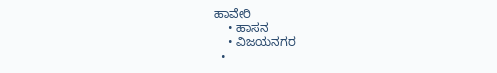ಹಾವೇರಿ
    • ಹಾಸನ
    • ವಿಜಯನಗರ
  •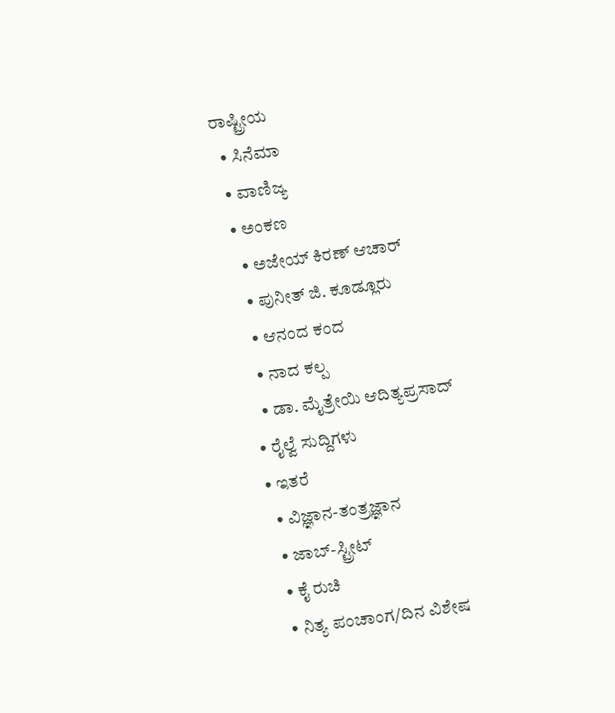ರಾಷ್ಟ್ರೀಯ
  • ಸಿನೆಮಾ
  • ವಾಣಿಜ್ಯ
  • ಅಂಕಣ
    • ಅಜೇಯ್ ಕಿರಣ್ ಆಚಾರ್
    • ಪುನೀತ್ ಜಿ. ಕೂಡ್ಲೂರು
    • ಆನಂದ ಕಂದ
    • ನಾದ ಕಲ್ಪ
    • ಡಾ. ಮೈತ್ರೇಯಿ ಆದಿತ್ಯಪ್ರಸಾದ್
  • ರೈಲ್ವೆ ಸುದ್ದಿಗಳು
  • ಇತರೆ
    • ವಿಜ್ಞಾನ-ತಂತ್ರಜ್ಞಾನ
    • ಜಾಬ್-ಸ್ಟ್ರೀಟ್
    • ಕೈ ರುಚಿ
    • ನಿತ್ಯ ಪಂಚಾಂಗ/ದಿನ ವಿಶೇಷ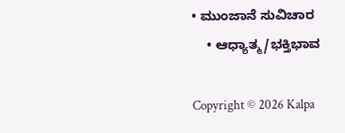• ಮುಂಜಾನೆ ಸುವಿಚಾರ
    • ಆಧ್ಯಾತ್ಮ/ಭಕ್ತಿಭಾವ

Copyright © 2026 Kalpa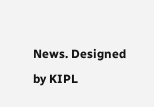News. Designed by KIPL